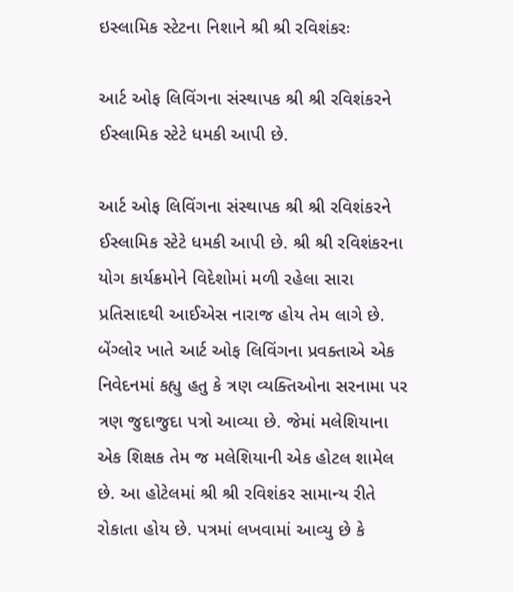ઇસ્લામિક સ્ટેટના નિશાને શ્રી શ્રી રવિશંકરઃ

આર્ટ ઓફ લિવિંગના સંસ્થાપક શ્રી શ્રી રવિશંકરને ઈસ્લામિક સ્ટેટે ધમકી આપી છે.

આર્ટ ઓફ લિવિંગના સંસ્થાપક શ્રી શ્રી રવિશંકરને ઈસ્લામિક સ્ટેટે ધમકી આપી છે. શ્રી શ્રી રવિશંકરના યોગ કાર્યક્રમોને વિદેશોમાં મળી રહેલા સારા પ્રતિસાદથી આઈએસ નારાજ હોય તેમ લાગે છે. બેંગ્લોર ખાતે આર્ટ ઓફ લિવિંગના પ્રવક્તાએ એક નિવેદનમાં કહ્યુ હતુ કે ત્રણ વ્યક્તિઓના સરનામા પર ત્રણ જુદાજુદા પત્રો આવ્યા છે. જેમાં મલેશિયાના એક શિક્ષક તેમ જ મલેશિયાની એક હોટલ શામેલ છે. આ હોટેલમાં શ્રી શ્રી રવિશંકર સામાન્ય રીતે રોકાતા હોય છે. પત્રમાં લખવામાં આવ્યુ છે કે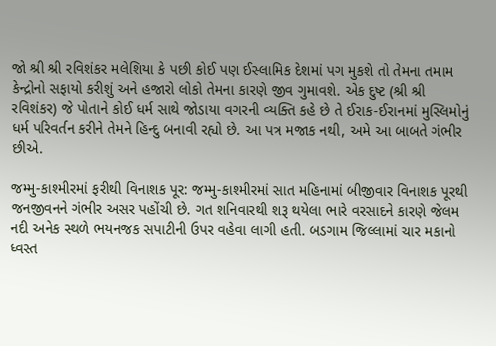જો શ્રી શ્રી રવિશંકર મલેશિયા કે પછી કોઈ પણ ઈસ્લામિક દેશમાં પગ મુકશે તો તેમના તમામ કેન્દ્રોનો સફાયો કરીશું અને હજારો લોકો તેમના કારણે જીવ ગુમાવશે. એક દુષ્ટ (શ્રી શ્રી રવિશંકર) જે પોતાને કોઈ ધર્મ સાથે જોડાયા વગરની વ્યક્તિ કહે છે તે ઈરાક-ઈરાનમાં મુસ્લિમોનું ધર્મ પરિવર્તન કરીને તેમને હિન્દુ બનાવી રહ્યો છે. આ પત્ર મજાક નથી, અમે આ બાબતે ગંભીર છીએ.

જમ્મુ-કાશ્મીરમાં ફરીથી વિનાશક પૂર: જમ્મુ-કાશ્મીરમાં સાત મહિનામાં બીજીવાર વિનાશક પૂરથી જનજીવનને ગંભીર અસર પહોંચી છે. ગત શનિવારથી શરૂ થયેલા ભારે વરસાદને કારણે જેલમ નદી અનેક સ્થળે ભયનજક સપાટીની ઉપર વહેવા લાગી હતી. બડગામ જિલ્લામાં ચાર મકાનો ધ્વસ્ત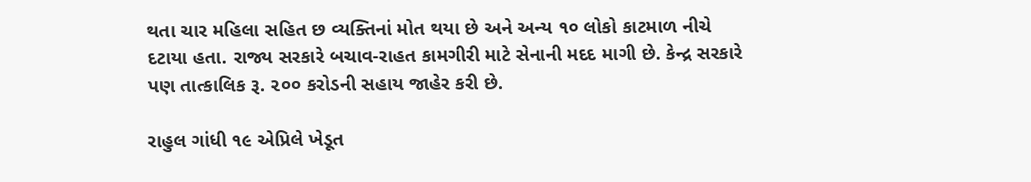થતા ચાર મહિલા સહિત છ વ્યક્તિનાં મોત થયા છે અને અન્ય ૧૦ લોકો કાટમાળ નીચે દટાયા હતા. રાજ્ય સરકારે બચાવ-રાહત કામગીરી માટે સેનાની મદદ માગી છે. કેન્દ્ર સરકારે પણ તાત્કાલિક રૂ. ૨૦૦ કરોડની સહાય જાહેર કરી છે.

રાહુલ ગાંધી ૧૯ એપ્રિલે ખેડૂત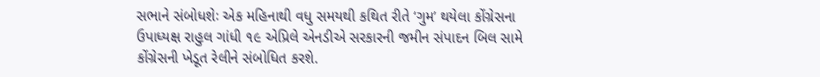સભાને સંબોધશેઃ એક મહિનાથી વધુ સમયથી કથિત રીતે ‘ગુમ’ થયેલા કોંગ્રેસના ઉપાધ્યક્ષ રાહુલ ગાંધી ૧૯ એપ્રિલે એનડીએ સરકારની જમીન સંપાદન બિલ સામે કોંગ્રેસની ખેડૂત રેલીને સંબોધિત કરશે.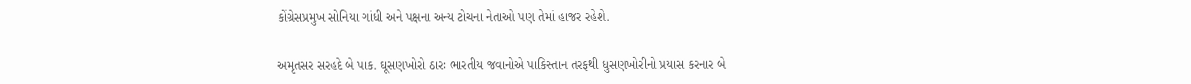કોંગ્રેસપ્રમુખ સોનિયા ગાંધી અને પક્ષના અન્ય ટોચના નેતાઓ પણ તેમાં હાજર રહેશે.

અમૃતસર સરહદે બે પાક. ઘૂસણખોરો ઠારઃ ભારતીય જવાનોએ પાકિસ્તાન તરફથી ધુસણખોરીનો પ્રયાસ કરનાર બે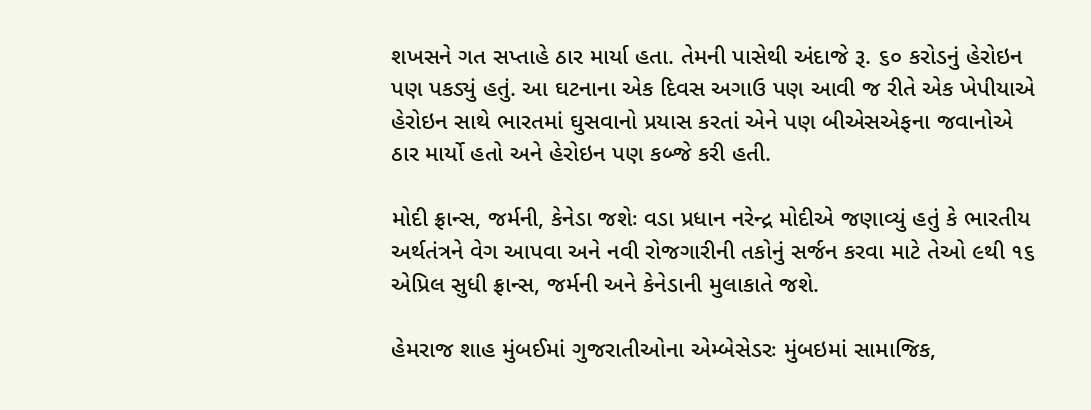શખસને ગત સપ્તાહે ઠાર માર્યા હતા. તેમની પાસેથી અંદાજે રૂ. ૬૦ કરોડનું હેરોઇન પણ પકડ્યું હતું. આ ઘટનાના એક દિવસ અગાઉ પણ આવી જ રીતે એક ખેપીયાએ હેરોઇન સાથે ભારતમાં ઘુસવાનો પ્રયાસ કરતાં એને પણ બીએસએફના જવાનોએ ઠાર માર્યો હતો અને હેરોઇન પણ કબ્જે કરી હતી.

મોદી ફ્રાન્સ, જર્મની, કેનેડા જશેઃ વડા પ્રધાન નરેન્દ્ર મોદીએ જણાવ્યું હતું કે ભારતીય અર્થતંત્રને વેગ આપવા અને નવી રોજગારીની તકોનું સર્જન કરવા માટે તેઓ ૯થી ૧૬ એપ્રિલ સુધી ફ્રાન્સ, જર્મની અને કેનેડાની મુલાકાતે જશે.

હેમરાજ શાહ મુંબઈમાં ગુજરાતીઓના એમ્બેસેડરઃ મુંબઇમાં સામાજિક,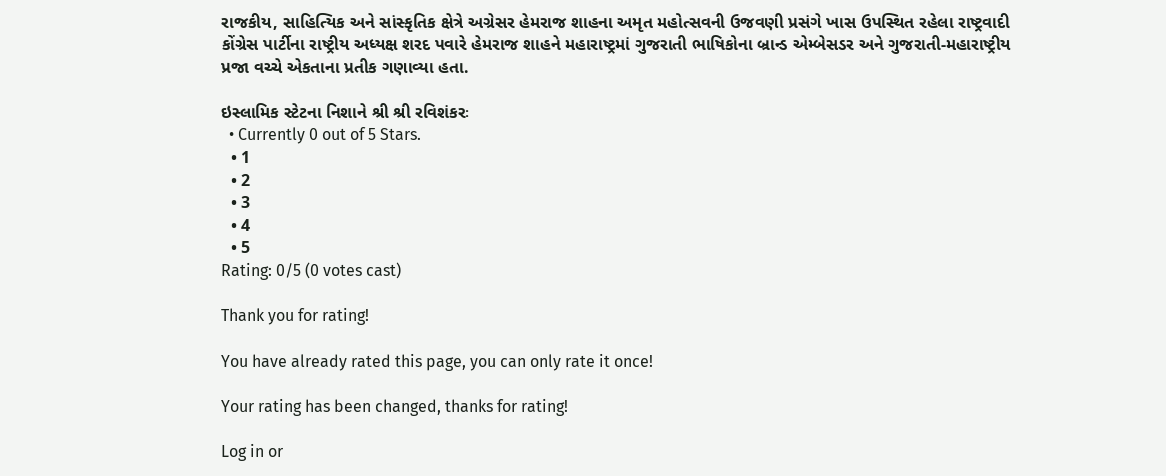રાજકીય, સાહિત્યિક અને સાંસ્કૃતિક ક્ષેત્રે અગ્રેસર હેમરાજ શાહના અમૃત મહોત્સવની ઉજવણી પ્રસંગે ખાસ ઉપસ્થિત રહેલા રાષ્ટ્રવાદી કોંગ્રેસ પાર્ટીના રાષ્ટ્રીય અધ્યક્ષ શરદ પવારે હેમરાજ શાહને મહારાષ્ટ્રમાં ગુજરાતી ભાષિકોના બ્રાન્ડ એમ્બેસડર અને ગુજરાતી-મહારાષ્ટ્રીય પ્રજા વચ્ચે એકતાના પ્રતીક ગણાવ્યા હતા.

ઇસ્લામિક સ્ટેટના નિશાને શ્રી શ્રી રવિશંકરઃ
  • Currently 0 out of 5 Stars.
  • 1
  • 2
  • 3
  • 4
  • 5
Rating: 0/5 (0 votes cast)

Thank you for rating!

You have already rated this page, you can only rate it once!

Your rating has been changed, thanks for rating!

Log in or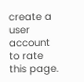create a user account to rate this page.